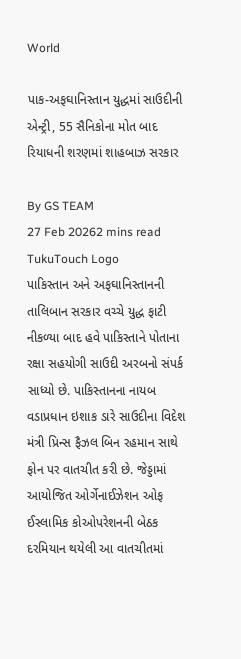World

પાક-અફઘાનિસ્તાન યુદ્ધમાં સાઉદીની એન્ટ્રી, 55 સૈનિકોના મોત બાદ રિયાધની શરણમાં શાહબાઝ સરકાર

By GS TEAM
27 Feb 20262 mins read
TukuTouch Logo
પાકિસ્તાન અને અફઘાનિસ્તાનની તાલિબાન સરકાર વચ્ચે યુદ્ધ ફાટી નીકળ્યા બાદ હવે પાકિસ્તાને પોતાના રક્ષા સહયોગી સાઉદી અરબનો સંપર્ક સાધ્યો છે. પાકિસ્તાનના નાયબ વડાપ્રધાન ઇશાક ડારે સાઉદીના વિદેશ મંત્રી પ્રિન્સ ફૈઝલ બિન રહમાન સાથે ફોન પર વાતચીત કરી છે. જેડ્ડામાં આયોજિત ઓર્ગેનાઈઝેશન ઓફ ઈસ્લામિક કોઓપરેશનની બેઠક દરમિયાન થયેલી આ વાતચીતમાં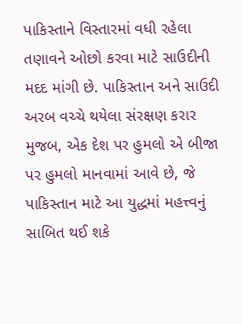પાકિસ્તાને વિસ્તારમાં વધી રહેલા તણાવને ઓછો કરવા માટે સાઉદીની મદદ માંગી છે. પાકિસ્તાન અને સાઉદી અરબ વચ્ચે થયેલા સંરક્ષણ કરાર મુજબ, એક દેશ પર હુમલો એ બીજા પર હુમલો માનવામાં આવે છે, જે પાકિસ્તાન માટે આ યુદ્ધમાં મહત્ત્વનું સાબિત થઈ શકે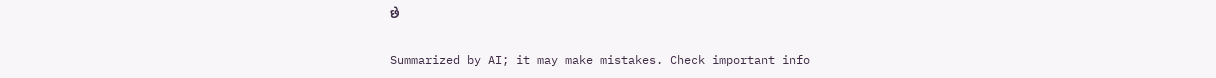છે

Summarized by AI; it may make mistakes. Check important info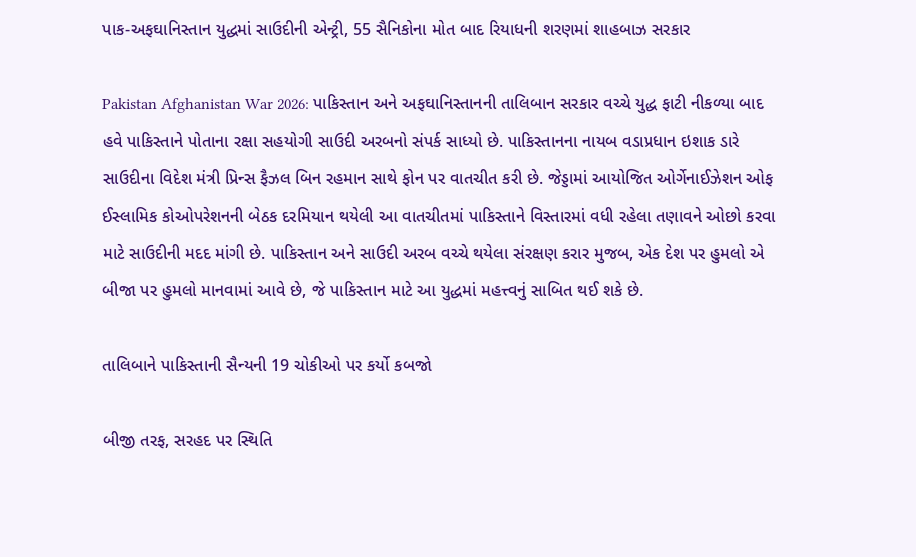પાક-અફઘાનિસ્તાન યુદ્ધમાં સાઉદીની એન્ટ્રી, 55 સૈનિકોના મોત બાદ રિયાધની શરણમાં શાહબાઝ સરકાર

Pakistan Afghanistan War 2026: પાકિસ્તાન અને અફઘાનિસ્તાનની તાલિબાન સરકાર વચ્ચે યુદ્ધ ફાટી નીકળ્યા બાદ હવે પાકિસ્તાને પોતાના રક્ષા સહયોગી સાઉદી અરબનો સંપર્ક સાધ્યો છે. પાકિસ્તાનના નાયબ વડાપ્રધાન ઇશાક ડારે સાઉદીના વિદેશ મંત્રી પ્રિન્સ ફૈઝલ બિન રહમાન સાથે ફોન પર વાતચીત કરી છે. જેડ્ડામાં આયોજિત ઓર્ગેનાઈઝેશન ઓફ ઈસ્લામિક કોઓપરેશનની બેઠક દરમિયાન થયેલી આ વાતચીતમાં પાકિસ્તાને વિસ્તારમાં વધી રહેલા તણાવને ઓછો કરવા માટે સાઉદીની મદદ માંગી છે. પાકિસ્તાન અને સાઉદી અરબ વચ્ચે થયેલા સંરક્ષણ કરાર મુજબ, એક દેશ પર હુમલો એ બીજા પર હુમલો માનવામાં આવે છે, જે પાકિસ્તાન માટે આ યુદ્ધમાં મહત્ત્વનું સાબિત થઈ શકે છે.

તાલિબાને પાકિસ્તાની સૈન્યની 19 ચોકીઓ પર કર્યો કબજો

બીજી તરફ, સરહદ પર સ્થિતિ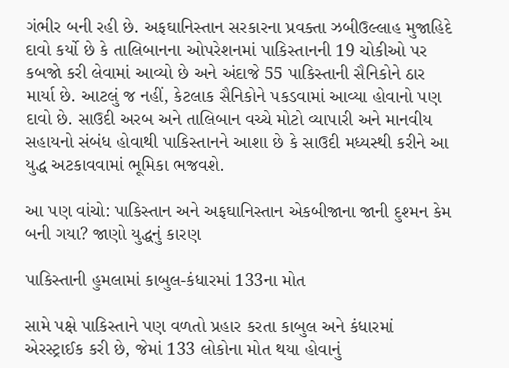ગંભીર બની રહી છે. અફઘાનિસ્તાન સરકારના પ્રવક્તા ઝબીઉલ્લાહ મુજાહિદે દાવો કર્યો છે કે તાલિબાનના ઓપરેશનમાં પાકિસ્તાનની 19 ચોકીઓ પર કબજો કરી લેવામાં આવ્યો છે અને અંદાજે 55 પાકિસ્તાની સૈનિકોને ઠાર માર્યા છે. આટલું જ નહીં, કેટલાક સૈનિકોને પકડવામાં આવ્યા હોવાનો પણ દાવો છે. સાઉદી અરબ અને તાલિબાન વચ્ચે મોટો વ્યાપારી અને માનવીય સહાયનો સંબંધ હોવાથી પાકિસ્તાનને આશા છે કે સાઉદી મધ્યસ્થી કરીને આ યુદ્ધ અટકાવવામાં ભૂમિકા ભજવશે.

આ પણ વાંચો: પાકિસ્તાન અને અફઘાનિસ્તાન એકબીજાના જાની દુશ્મન કેમ બની ગયા? જાણો યુદ્ધનું કારણ

પાકિસ્તાની હુમલામાં કાબુલ-કંધારમાં 133ના મોત

સામે પક્ષે પાકિસ્તાને પણ વળતો પ્રહાર કરતા કાબુલ અને કંધારમાં એરસ્ટ્રાઈક કરી છે, જેમાં 133 લોકોના મોત થયા હોવાનું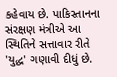કહેવાય છે. પાકિસ્તાનના સંરક્ષણ મંત્રીએ આ સ્થિતિને સત્તાવાર રીતે 'યુદ્ધ' ગણાવી દીધું છે.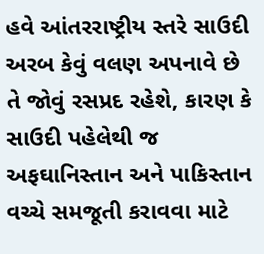હવે આંતરરાષ્ટ્રીય સ્તરે સાઉદી અરબ કેવું વલણ અપનાવે છે તે જોવું રસપ્રદ રહેશે, કારણ કે સાઉદી પહેલેથી જ અફઘાનિસ્તાન અને પાકિસ્તાન વચ્ચે સમજૂતી કરાવવા માટે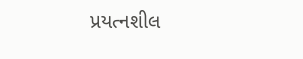પ્રયત્નશીલ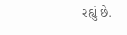રહ્યું છે.